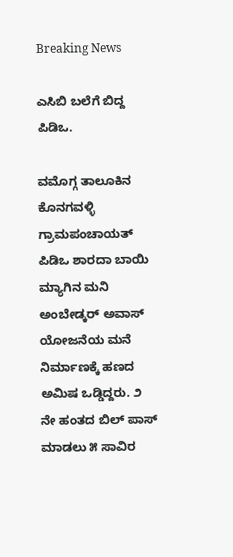Breaking News

ಎಸಿಬಿ ಬಲೆಗೆ ಬಿದ್ದ ಪಿಡಿಒ.

ವಮೊಗ್ಗ ತಾಲೂಕಿನ ಕೊನಗವಳ್ಳಿ ಗ್ರಾಮ‌ಪಂಚಾಯತ್ ಪಿಡಿಒ ಶಾರದಾ ಬಾಯಿ ಮ್ಯಾಗಿನ ಮನಿ ಅಂಬೇಡ್ಕರ್ ಅವಾಸ್ ಯೋಜನೆಯ ಮನೆ ನಿರ್ಮಾಣಕ್ಕೆ ಹಣದ ಅಮಿಷ ಒಡ್ಡಿದ್ದರು. ೨ ನೇ ಹಂತದ ಬಿಲ್ ಪಾಸ್ ಮಾಡಲು ೫ ಸಾವಿರ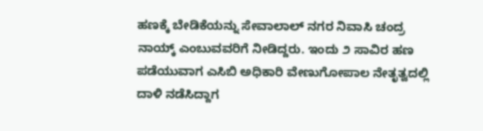ಹಣಕ್ಕೆ ಬೇಡಿಕೆಯನ್ನು ಸೇವಾಲಾಲ್ ನಗರ ನಿವಾಸಿ ಚಂದ್ರ ನಾಯ್ಕ್ ಎಂಬುವವರಿಗೆ ನೀಡಿದ್ದರು. ಇಂದು‌ ೨ ಸಾವಿರ ಹಣ ಪಡೆಯುವಾಗ ಎಸಿಬಿ ಅಧಿಕಾರಿ ವೇಣುಗೋಪಾಲ ನೇತೃತ್ವದಲ್ಲಿ‌ ದಾಳಿ ನಡೆಸಿದ್ದಾಗ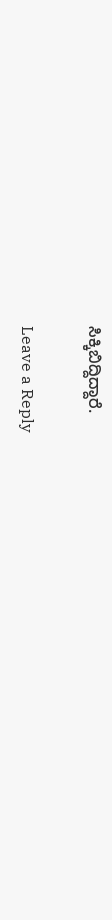ಸಿಕ್ಕಿಬಿದ್ದಿದ್ದಾರೆ.

Leave a Reply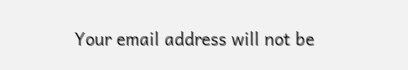Your email address will not be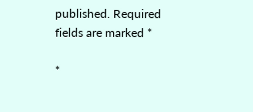published. Required fields are marked *

*